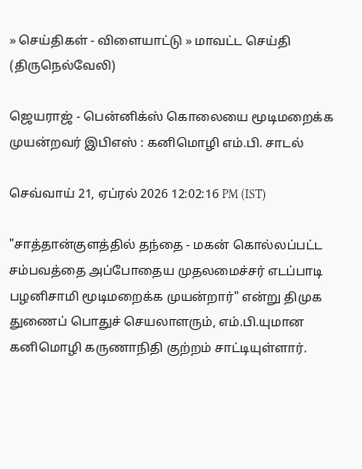» செய்திகள் - விளையாட்டு » மாவட்ட செய்தி (திருநெல்வேலி)

ஜெயராஜ் - பென்னிக்ஸ் கொலையை மூடிமறைக்க முயன்றவர் இபிஎஸ் : கனிமொழி எம்.பி. சாடல்

செவ்வாய் 21, ஏப்ரல் 2026 12:02:16 PM (IST)

"சாத்தான்குளத்தில் தந்தை - மகன் கொல்லப்பட்ட சம்பவத்தை அப்போதைய முதலமைச்சர் எடப்பாடி பழனிசாமி மூடிமறைக்க முயன்றார்" என்று திமுக துணைப் பொதுச் செயலாளரும், எம்.பி.யுமான கனிமொழி கருணாநிதி குற்றம் சாட்டியுள்ளார்.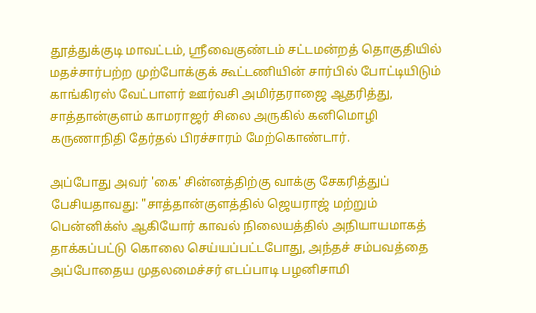தூத்துக்குடி மாவட்டம், ஸ்ரீவைகுண்டம் சட்டமன்றத் தொகுதியில் மதச்சார்பற்ற முற்போக்குக் கூட்டணியின் சார்பில் போட்டியிடும் காங்கிரஸ் வேட்பாளர் ஊர்வசி அமிர்தராஜை ஆதரித்து, சாத்தான்குளம் காமராஜர் சிலை அருகில் கனிமொழி கருணாநிதி தேர்தல் பிரச்சாரம் மேற்கொண்டார்.

அப்போது அவர் 'கை' சின்னத்திற்கு வாக்கு சேகரித்துப் பேசியதாவது: "சாத்தான்குளத்தில் ஜெயராஜ் மற்றும் பென்னிக்ஸ் ஆகியோர் காவல் நிலையத்தில் அநியாயமாகத் தாக்கப்பட்டு கொலை செய்யப்பட்டபோது, அந்தச் சம்பவத்தை அப்போதைய முதலமைச்சர் எடப்பாடி பழனிசாமி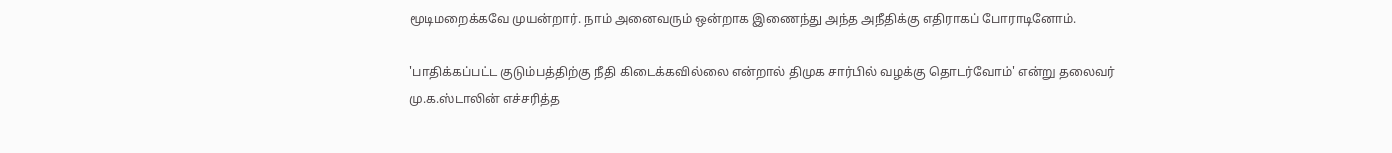மூடிமறைக்கவே முயன்றார். நாம் அனைவரும் ஒன்றாக இணைந்து அந்த அநீதிக்கு எதிராகப் போராடினோம்.

'பாதிக்கப்பட்ட குடும்பத்திற்கு நீதி கிடைக்கவில்லை என்றால் திமுக சார்பில் வழக்கு தொடர்வோம்' என்று தலைவர் மு.க.ஸ்டாலின் எச்சரித்த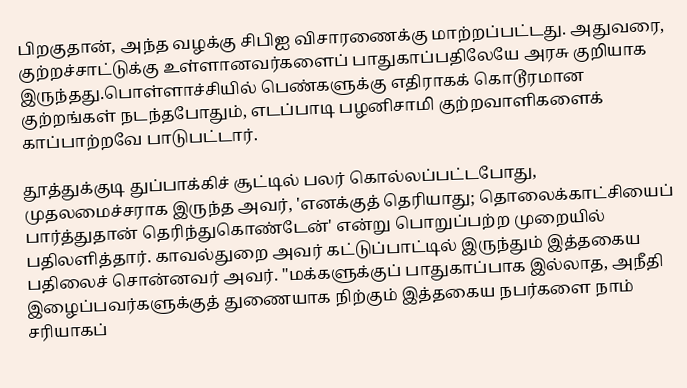பிறகுதான், அந்த வழக்கு சிபிஐ விசாரணைக்கு மாற்றப்பட்டது. அதுவரை, குற்றச்சாட்டுக்கு உள்ளானவர்களைப் பாதுகாப்பதிலேயே அரசு குறியாக இருந்தது.பொள்ளாச்சியில் பெண்களுக்கு எதிராகக் கொடூரமான குற்றங்கள் நடந்தபோதும், எடப்பாடி பழனிசாமி குற்றவாளிகளைக் காப்பாற்றவே பாடுபட்டார்.

தூத்துக்குடி துப்பாக்கிச் சூட்டில் பலர் கொல்லப்பட்டபோது, முதலமைச்சராக இருந்த அவர், 'எனக்குத் தெரியாது; தொலைக்காட்சியைப் பார்த்துதான் தெரிந்துகொண்டேன்' என்று பொறுப்பற்ற முறையில் பதிலளித்தார். காவல்துறை அவர் கட்டுப்பாட்டில் இருந்தும் இத்தகைய பதிலைச் சொன்னவர் அவர். "மக்களுக்குப் பாதுகாப்பாக இல்லாத, அநீதி இழைப்பவர்களுக்குத் துணையாக நிற்கும் இத்தகைய நபர்களை நாம் சரியாகப்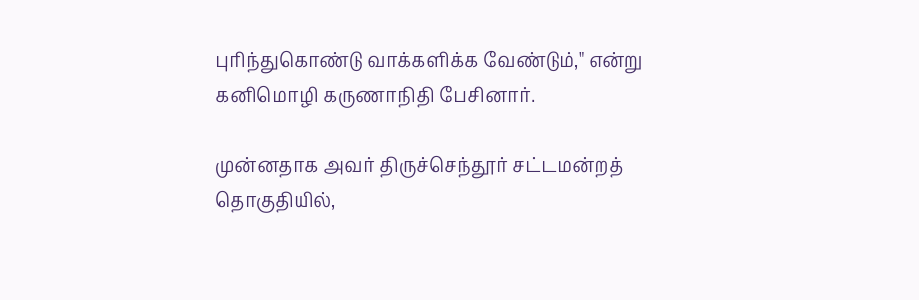புரிந்துகொண்டு வாக்களிக்க வேண்டும்," என்று கனிமொழி கருணாநிதி பேசினார்.

முன்னதாக அவர் திருச்செந்தூர் சட்டமன்றத் தொகுதியில்,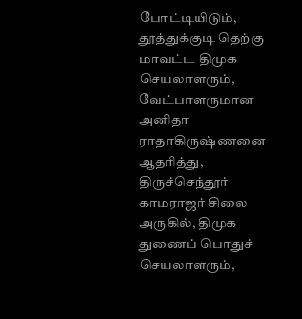போட்டியிடும், தூத்துக்குடி தெற்கு மாவட்ட திமுக செயலாளரும், வேட்பாளருமான அனிதா ராதாகிருஷ்ணனை ஆதரித்து, திருச்செந்தூர் காமராஜர் சிலை அருகில், திமுக துணைப் பொதுச் செயலாளரும்,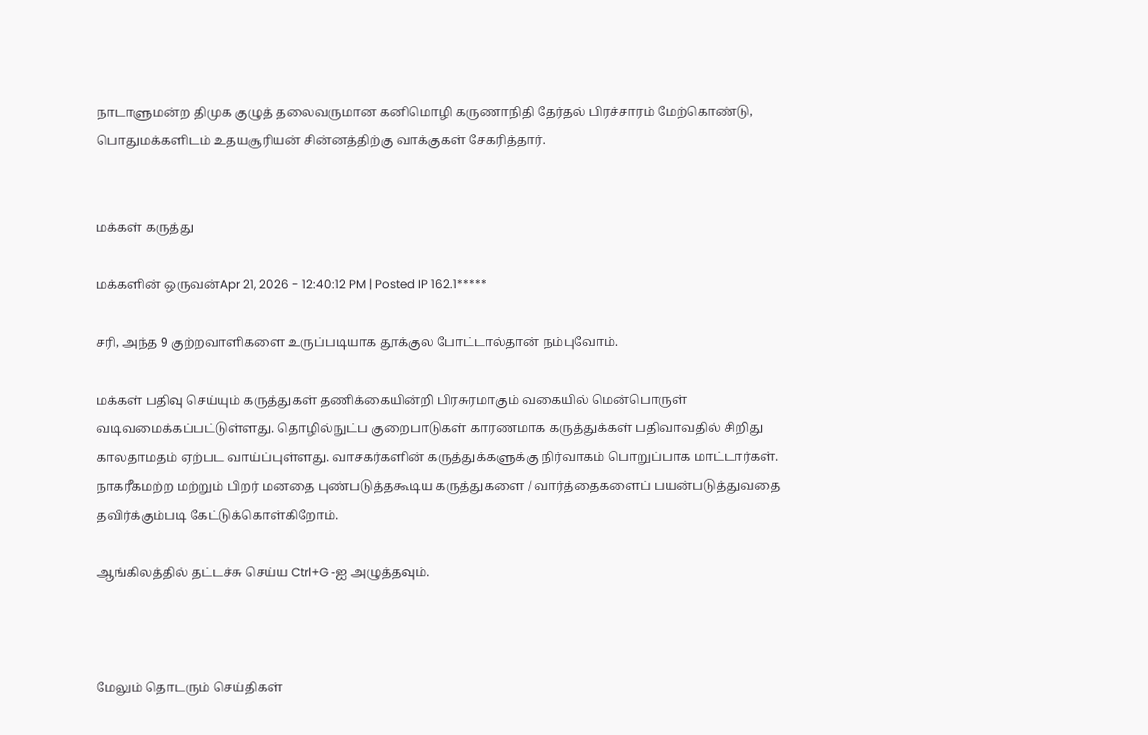நாடாளுமன்ற திமுக குழுத் தலைவருமான கனிமொழி கருணாநிதி தேர்தல் பிரச்சாரம் மேற்கொண்டு, பொதுமக்களிடம் உதயசூரியன் சின்னத்திற்கு வாக்குகள் சேகரித்தார்.


மக்கள் கருத்து

மக்களின் ஒருவன்Apr 21, 2026 - 12:40:12 PM | Posted IP 162.1*****

சரி, அந்த 9 குற்றவாளிகளை உருப்படியாக தூக்குல போட்டால்தான் நம்புவோம்.

மக்கள் பதிவு செய்யும் கருத்துகள் தணிக்கையின்றி பிரசுரமாகும் வகையில் மென்பொருள் வடிவமைக்கப்பட்டுள்ளது. தொழில்நுட்ப குறைபாடுகள் காரணமாக கருத்துக்கள் பதிவாவதில் சிறிது காலதாமதம் ஏற்பட வாய்ப்புள்ளது. வாசகர்களின் கருத்துக்களுக்கு நிர்வாகம் பொறுப்பாக மாட்டார்கள். நாகரீகமற்ற மற்றும் பிறர் மனதை புண்படுத்தகூடிய கருத்துகளை / வார்த்தைகளைப் பயன்படுத்துவதை தவிர்க்கும்படி கேட்டுக்கொள்கிறோம்.

ஆங்கிலத்தில் தட்டச்சு செய்ய Ctrl+G -ஐ அழுத்தவும்.



மேலும் தொடரும் செய்திகள்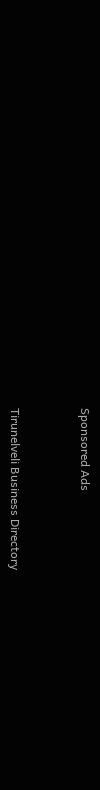Sponsored Ads



Tirunelveli Business Directory